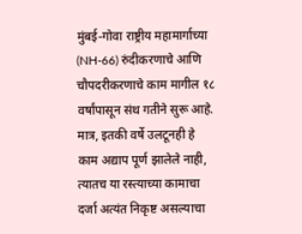मुंबई-गोवा राष्ट्रीय महामार्गाच्या (NH-66) रुंदीकरणाचे आणि चौपदरीकरणाचे काम मागील १८ वर्षांपासून संथ गतीने सुरू आहे. मात्र, इतकी वर्षे उलटूनही हे काम अद्याप पूर्ण झालेले नाही, त्यातच या रस्त्याच्या कामाचा दर्जा अत्यंत निकृष्ट असल्याचा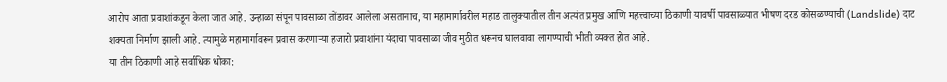आरोप आता प्रवाशांकडून केला जात आहे. उन्हाळा संपून पावसाळा तोंडावर आलेला असतानाच, या महामार्गावरील महाड तालुक्यातील तीन अत्यंत प्रमुख आणि महत्त्वाच्या ठिकाणी यावर्षी पावसाळ्यात भीषण दरड कोसळण्याची (Landslide) दाट शक्यता निर्माण झाली आहे. त्यामुळे महामार्गावरून प्रवास करणाऱ्या हजारो प्रवाशांना यंदाचा पावसाळा जीव मुठीत धरूनच घालवावा लागण्याची भीती व्यक्त होत आहे.
या तीन ठिकाणी आहे सर्वाधिक धोका: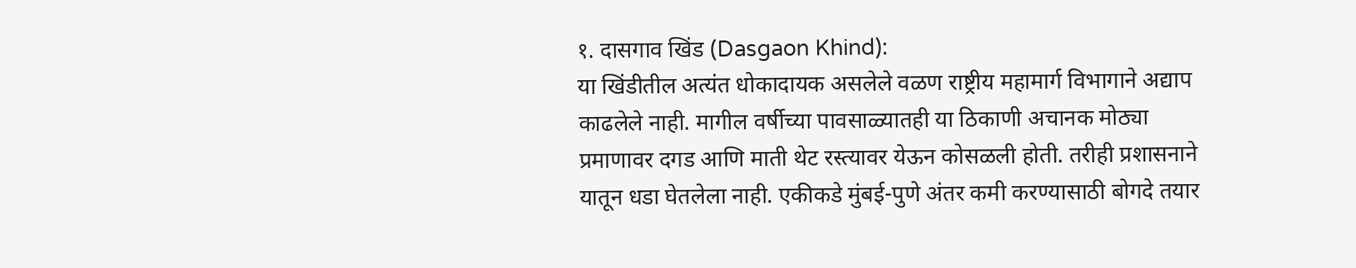१. दासगाव खिंड (Dasgaon Khind):
या खिंडीतील अत्यंत धोकादायक असलेले वळण राष्ट्रीय महामार्ग विभागाने अद्याप काढलेले नाही. मागील वर्षीच्या पावसाळ्यातही या ठिकाणी अचानक मोठ्या प्रमाणावर दगड आणि माती थेट रस्त्यावर येऊन कोसळली होती. तरीही प्रशासनाने यातून धडा घेतलेला नाही. एकीकडे मुंबई-पुणे अंतर कमी करण्यासाठी बोगदे तयार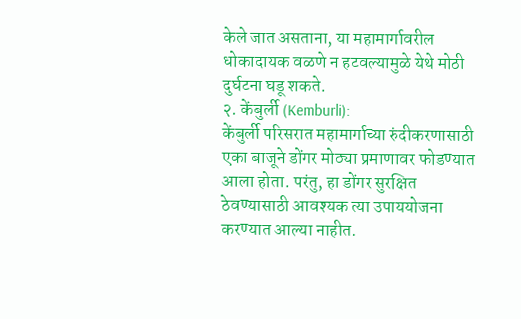केले जात असताना, या महामार्गावरील धोकादायक वळणे न हटवल्यामुळे येथे मोठी दुर्घटना घडू शकते.
२. केंबुर्ली (Kemburli):
केंबुर्ली परिसरात महामार्गाच्या रुंदीकरणासाठी एका बाजूने डोंगर मोठ्या प्रमाणावर फोडण्यात आला होता. परंतु, हा डोंगर सुरक्षित ठेवण्यासाठी आवश्यक त्या उपाययोजना करण्यात आल्या नाहीत.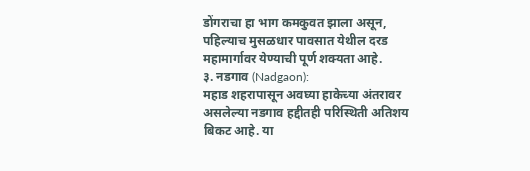डोंगराचा हा भाग कमकुवत झाला असून, पहिल्याच मुसळधार पावसात येथील दरड महामार्गावर येण्याची पूर्ण शक्यता आहे.
३. नडगाव (Nadgaon):
महाड शहरापासून अवघ्या हाकेच्या अंतरावर असलेल्या नडगाव हद्दीतही परिस्थिती अतिशय बिकट आहे. या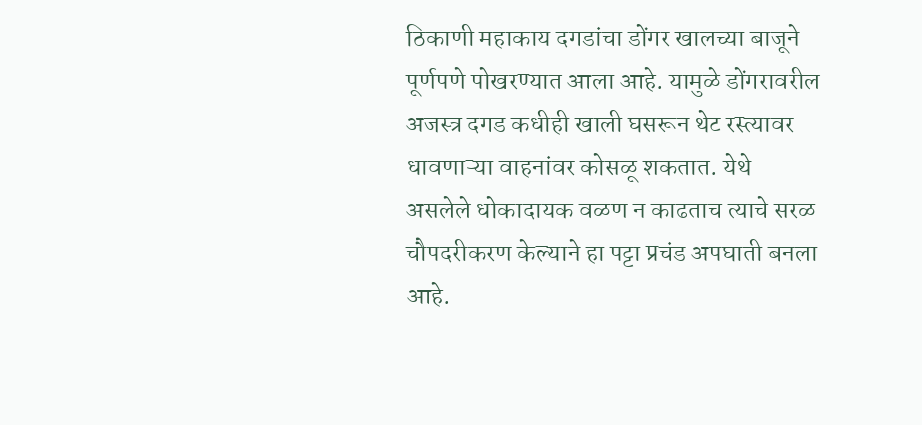ठिकाणी महाकाय दगडांचा डोंगर खालच्या बाजूने पूर्णपणे पोखरण्यात आला आहे. यामुळे डोंगरावरील अजस्त्र दगड कधीही खाली घसरून थेट रस्त्यावर धावणाऱ्या वाहनांवर कोसळू शकतात. येथे असलेले धोकादायक वळण न काढताच त्याचे सरळ चौपदरीकरण केल्याने हा पट्टा प्रचंड अपघाती बनला आहे.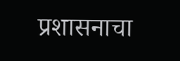प्रशासनाचा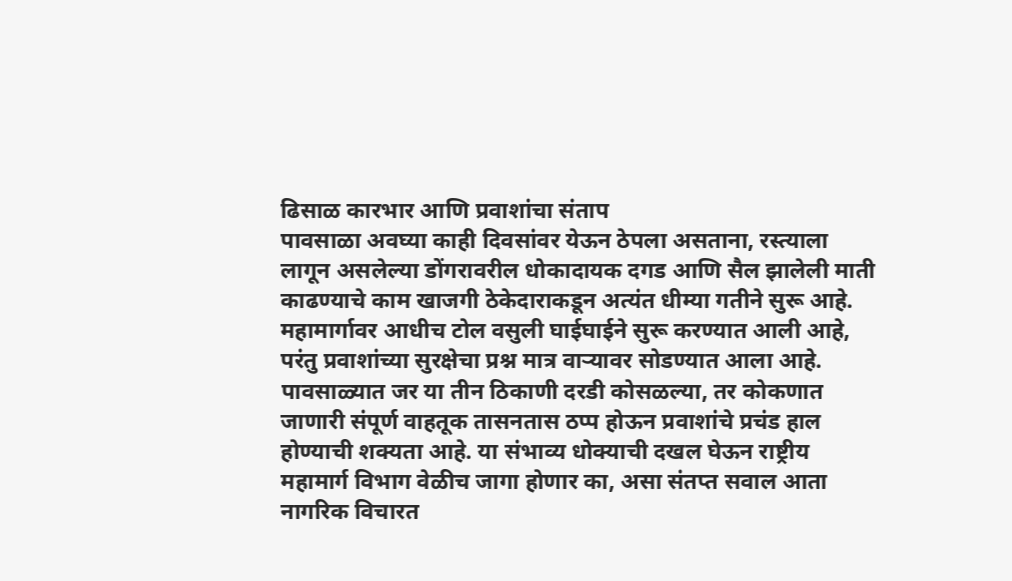ढिसाळ कारभार आणि प्रवाशांचा संताप
पावसाळा अवघ्या काही दिवसांवर येऊन ठेपला असताना, रस्त्याला लागून असलेल्या डोंगरावरील धोकादायक दगड आणि सैल झालेली माती काढण्याचे काम खाजगी ठेकेदाराकडून अत्यंत धीम्या गतीने सुरू आहे. महामार्गावर आधीच टोल वसुली घाईघाईने सुरू करण्यात आली आहे, परंतु प्रवाशांच्या सुरक्षेचा प्रश्न मात्र वाऱ्यावर सोडण्यात आला आहे. पावसाळ्यात जर या तीन ठिकाणी दरडी कोसळल्या, तर कोकणात जाणारी संपूर्ण वाहतूक तासनतास ठप्प होऊन प्रवाशांचे प्रचंड हाल होण्याची शक्यता आहे. या संभाव्य धोक्याची दखल घेऊन राष्ट्रीय महामार्ग विभाग वेळीच जागा होणार का, असा संतप्त सवाल आता नागरिक विचारत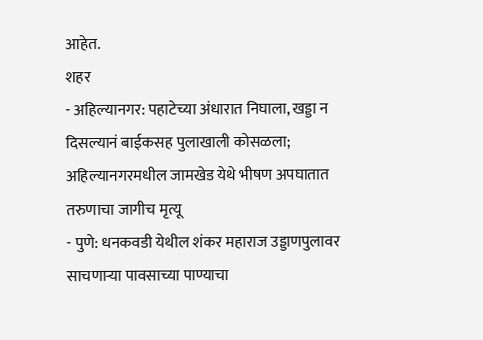आहेत.
शहर
- अहिल्यानगर: पहाटेच्या अंधारात निघाला, खड्डा न दिसल्यानं बाईकसह पुलाखाली कोसळला; अहिल्यानगरमधील जामखेड येथे भीषण अपघातात तरुणाचा जागीच मृत्यू
- पुणे: धनकवडी येथील शंकर महाराज उड्डाणपुलावर साचणाऱ्या पावसाच्या पाण्याचा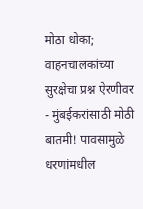मोठा धोका; वाहनचालकांच्या सुरक्षेचा प्रश्न ऐरणीवर
- मुंबईकरांसाठी मोठी बातमी! पावसामुळे धरणांमधील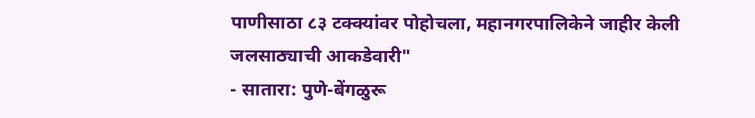पाणीसाठा ८३ टक्क्यांवर पोहोचला, महानगरपालिकेने जाहीर केली जलसाठ्याची आकडेवारी"
- सातारा: पुणे-बेंगळुरू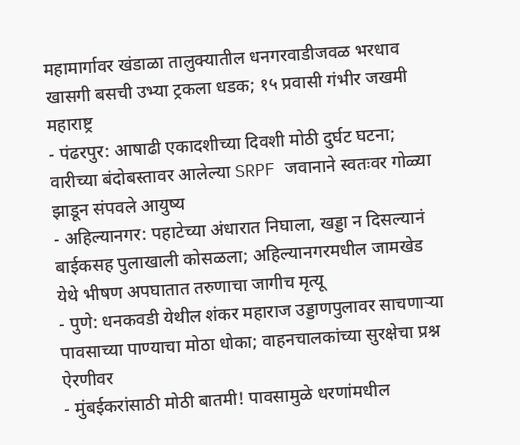महामार्गावर खंडाळा तालुक्यातील धनगरवाडीजवळ भरधाव खासगी बसची उभ्या ट्रकला धडक; १५ प्रवासी गंभीर जखमी
महाराष्ट्र
- पंढरपुर: आषाढी एकादशीच्या दिवशी मोठी दुर्घट घटना; वारीच्या बंदोबस्तावर आलेल्या SRPF जवानाने स्वतःवर गोळ्या झाडून संपवले आयुष्य
- अहिल्यानगर: पहाटेच्या अंधारात निघाला, खड्डा न दिसल्यानं बाईकसह पुलाखाली कोसळला; अहिल्यानगरमधील जामखेड येथे भीषण अपघातात तरुणाचा जागीच मृत्यू
- पुणे: धनकवडी येथील शंकर महाराज उड्डाणपुलावर साचणाऱ्या पावसाच्या पाण्याचा मोठा धोका; वाहनचालकांच्या सुरक्षेचा प्रश्न ऐरणीवर
- मुंबईकरांसाठी मोठी बातमी! पावसामुळे धरणांमधील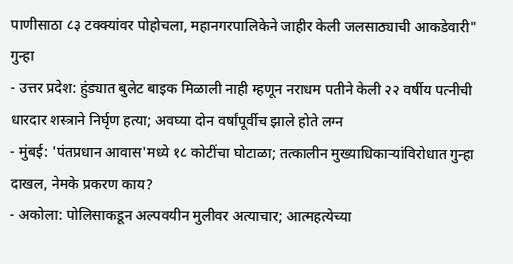पाणीसाठा ८३ टक्क्यांवर पोहोचला, महानगरपालिकेने जाहीर केली जलसाठ्याची आकडेवारी"
गुन्हा
- उत्तर प्रदेश: हुंड्यात बुलेट बाइक मिळाली नाही म्हणून नराधम पतीने केली २२ वर्षीय पत्नीची धारदार शस्त्राने निर्घृण हत्या; अवघ्या दोन वर्षांपूर्वीच झाले होते लग्न
- मुंबई: 'पंतप्रधान आवास'मध्ये १८ कोटींचा घोटाळा; तत्कालीन मुख्याधिकाऱ्यांविरोधात गुन्हा दाखल, नेमके प्रकरण काय?
- अकोला: पोलिसाकडून अल्पवयीन मुलीवर अत्याचार; आत्महत्येच्या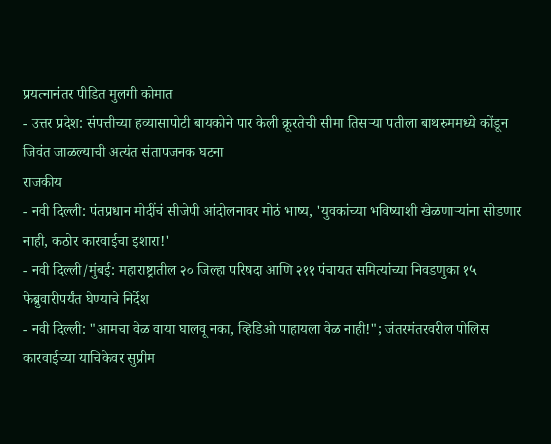प्रयत्नानंतर पीडित मुलगी कोमात
- उत्तर प्रदेश: संपत्तीच्या हव्यासापोटी बायकोने पार केली क्रूरतेची सीमा तिसऱ्या पतीला बाथरुममध्ये कोंडून जिवंत जाळल्याची अत्यंत संतापजनक घटना
राजकीय
- नवी दिल्ली: पंतप्रधान मोदींचं सीजेपी आंदोलनावर मोठं भाष्य, 'युवकांच्या भविष्याशी खेळणाऱ्यांना सोडणार नाही, कठोर कारवाईचा इशारा!'
- नवी दिल्ली/मुंबई: महाराष्ट्रातील २० जिल्हा परिषदा आणि २११ पंचायत समित्यांच्या निवडणुका १५ फेब्रुवारीपर्यंत घेण्याचे निर्देश
- नवी दिल्ली: "आमचा वेळ वाया घालवू नका, व्हिडिओ पाहायला वेळ नाही!"; जंतरमंतरवरील पोलिस कारवाईच्या याचिकेवर सुप्रीम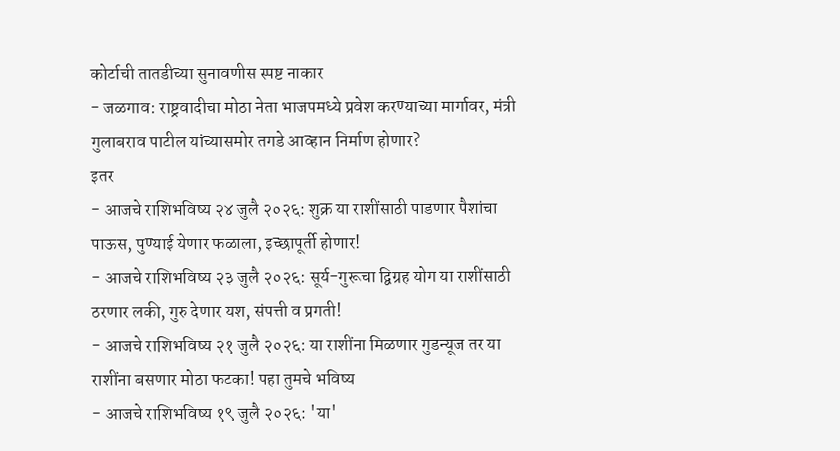कोर्टाची तातडीच्या सुनावणीस स्पष्ट नाकार
- जळगाव: राष्ट्रवादीचा मोठा नेता भाजपमध्ये प्रवेश करण्याच्या मार्गावर, मंत्री गुलाबराव पाटील यांच्यासमोर तगडे आव्हान निर्माण होणार?
इतर
- आजचे राशिभविष्य २४ जुलै २०२६: शुक्र या राशींसाठी पाडणार पैशांचा पाऊस, पुण्याई येणार फळाला, इच्छापूर्ती होणार!
- आजचे राशिभविष्य २३ जुलै २०२६: सूर्य-गुरूचा द्विग्रह योग या राशींसाठी ठरणार लकी, गुरु देणार यश, संपत्ती व प्रगती!
- आजचे राशिभविष्य २१ जुलै २०२६: या राशींना मिळणार गुडन्यूज तर या राशींना बसणार मोठा फटका! पहा तुमचे भविष्य
- आजचे राशिभविष्य १९ जुलै २०२६: 'या'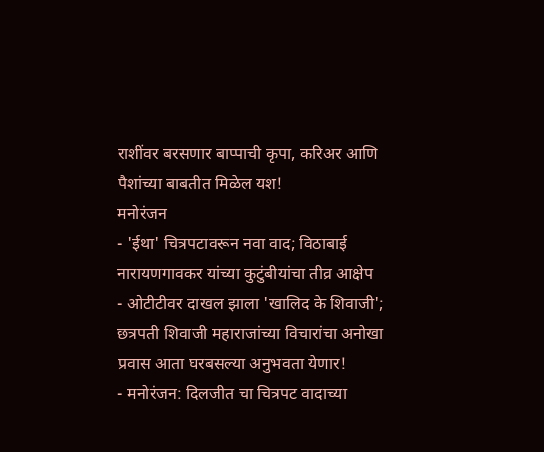राशींवर बरसणार बाप्पाची कृपा, करिअर आणि पैशांच्या बाबतीत मिळेल यश!
मनोरंजन
- 'ईथा' चित्रपटावरून नवा वाद; विठाबाई नारायणगावकर यांच्या कुटुंबीयांचा तीव्र आक्षेप
- ओटीटीवर दाखल झाला 'खालिद के शिवाजी'; छत्रपती शिवाजी महाराजांच्या विचारांचा अनोखा प्रवास आता घरबसल्या अनुभवता येणार!
- मनोरंजन: दिलजीत चा चित्रपट वादाच्या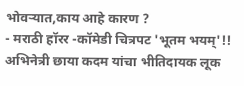भोवऱ्यात,काय आहे कारण ?
- मराठी हॉरर -कॉमेडी चित्रपट 'भूतम भयम्'!! अभिनेत्री छाया कदम यांचा भीतिदायक लूक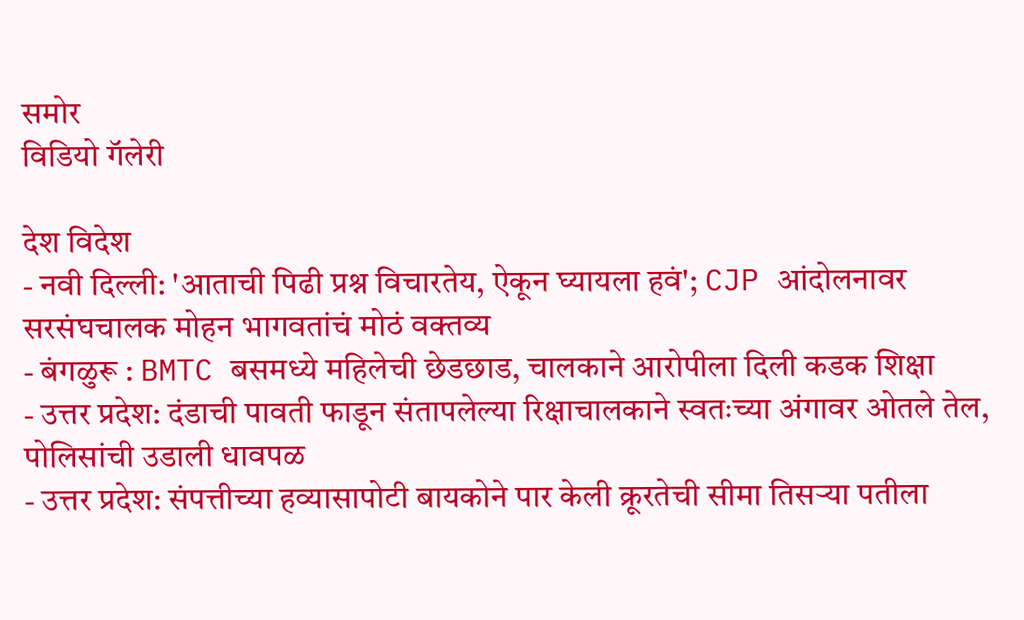समोर
विडियो गॅलेरी

देश विदेश
- नवी दिल्ली: 'आताची पिढी प्रश्न विचारतेय, ऐकून घ्यायला हवं'; CJP आंदोलनावर सरसंघचालक मोहन भागवतांचं मोठं वक्तव्य
- बंगळुरू : BMTC बसमध्ये महिलेची छेडछाड, चालकाने आरोपीला दिली कडक शिक्षा
- उत्तर प्रदेश: दंडाची पावती फाडून संतापलेल्या रिक्षाचालकाने स्वतःच्या अंगावर ओतले तेल, पोलिसांची उडाली धावपळ
- उत्तर प्रदेश: संपत्तीच्या हव्यासापोटी बायकोने पार केली क्रूरतेची सीमा तिसऱ्या पतीला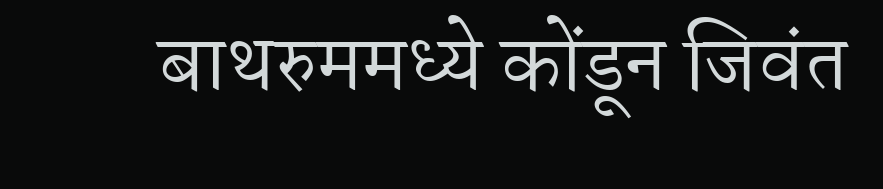बाथरुममध्ये कोंडून जिवंत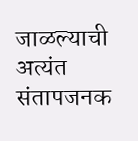जाळल्याची अत्यंत संतापजनक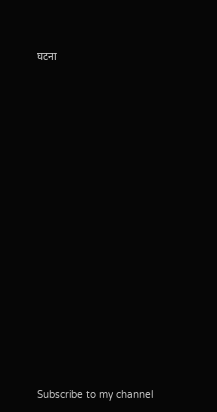घटना

























Subscribe to my channel